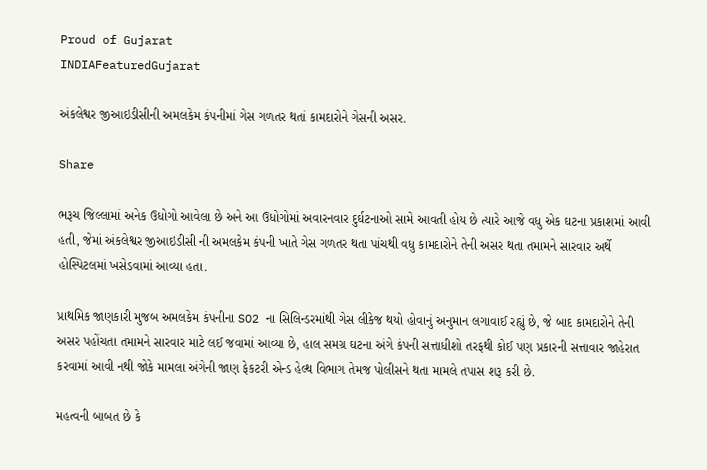Proud of Gujarat
INDIAFeaturedGujarat

અંકલેશ્વર જીઆઇડીસીની અમલકેમ કંપનીમાં ગેસ ગળતર થતાં કામદારોને ગેસની અસર.

Share

ભરૂચ જિલ્લામાં અનેક ઉધોગો આવેલા છે અને આ ઉધોગોમાં અવારનવાર દુર્ઘટનાઓ સામે આવતી હોય છે ત્યારે આજે વધુ એક ઘટના પ્રકાશમાં આવી હતી, જેમાં અંકલેશ્વર જીઆઇડીસી ની અમલકેમ કંપની ખાતે ગેસ ગળતર થતા પાંચથી વધુ કામદારોને તેની અસર થતા તમામને સારવાર અર્થે હોસ્પિટલમાં ખસેડવામાં આવ્યા હતા.

પ્રાથમિક જાણકારી મુજબ અમલકેમ કંપનીના SO2 ના સિલિન્ડરમાંથી ગેસ લીકેજ થયો હોવાનું અનુમાન લગાવાઈ રહ્યું છે, જે બાદ કામદારોને તેની અસર પહોંચતા તમામને સારવાર માટે લઈ જવામાં આવ્યા છે, હાલ સમગ્ર ઘટના અંગે કંપની સત્તાધીશો તરફથી કોઈ પણ પ્રકારની સત્તાવાર જાહેરાત કરવામાં આવી નથી જોકે મામલા અંગેની જાણ ફેકટરી એન્ડ હેલ્થ વિભાગ તેમજ પોલીસને થતા મામલે તપાસ શરૂ કરી છે.

મહત્વની બાબત છે કે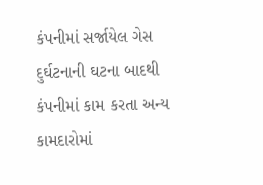કંપનીમાં સર્જાયેલ ગેસ દુર્ઘટનાની ઘટના બાદથી કંપનીમાં કામ કરતા અન્ય કામદારોમાં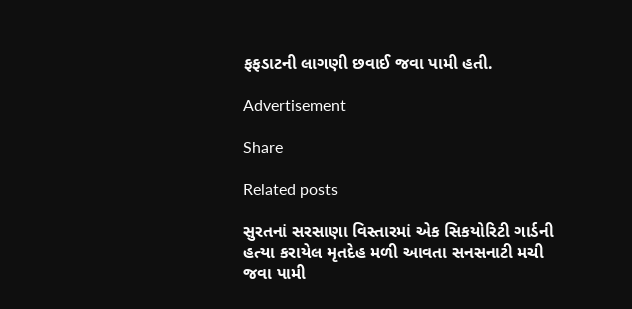ફફડાટની લાગણી છવાઈ જવા પામી હતી.

Advertisement

Share

Related posts

સુરતનાં સરસાણા વિસ્તારમાં એક સિકયોરિટી ગાર્ડની હત્યા કરાયેલ મૃતદેહ મળી આવતા સનસનાટી મચી જવા પામી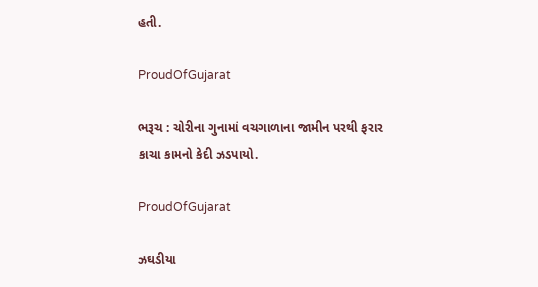હતી.

ProudOfGujarat

ભરૂચ : ચોરીના ગુનામાં વચગાળાના જામીન પરથી ફરાર કાચા કામનો કેદી ઝડપાયો.

ProudOfGujarat

ઝઘડીયા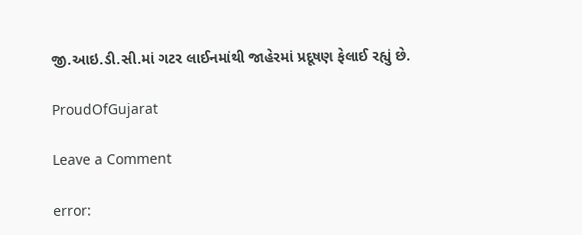જી.આઇ.ડી.સી.માં ગટર લાઈનમાંથી જાહેરમાં પ્રદૂષણ ફેલાઈ રહ્યું છે.

ProudOfGujarat

Leave a Comment

error: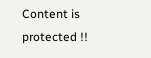Content is protected !!